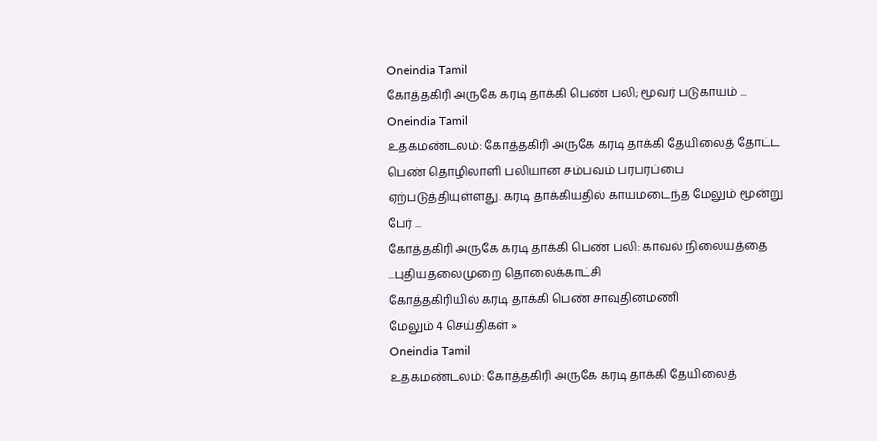Oneindia Tamil
கோத்தகிரி அருகே கரடி தாக்கி பெண் பலி; மூவர் படுகாயம் ...
Oneindia Tamil
உதகமண்டலம்: கோத்தகிரி அருகே கரடி தாக்கி தேயிலைத் தோட்ட பெண் தொழிலாளி பலியான சம்பவம் பரபரப்பை ஏற்படுத்தியுள்ளது. கரடி தாக்கியதில் காயமடைந்த மேலும் மூன்று பேர் ...
கோத்தகிரி அருகே கரடி தாக்கி பெண் பலி: காவல் நிலையத்தை ...புதியதலைமுறை தொலைக்காட்சி
கோத்தகிரியில் கரடி தாக்கி பெண் சாவுதினமணி
மேலும் 4 செய்திகள் »
Oneindia Tamil
உதகமண்டலம்: கோத்தகிரி அருகே கரடி தாக்கி தேயிலைத்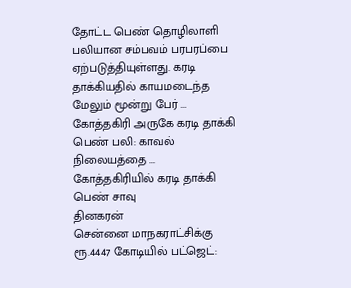தோட்ட பெண் தொழிலாளி பலியான சம்பவம் பரபரப்பை ஏற்படுத்தியுள்ளது. கரடி தாக்கியதில் காயமடைந்த மேலும் மூன்று பேர் ...
கோத்தகிரி அருகே கரடி தாக்கி பெண் பலி: காவல் நிலையத்தை ...
கோத்தகிரியில் கரடி தாக்கி பெண் சாவு
தினகரன்
சென்னை மாநகராட்சிக்கு ரூ.4447 கோடியில் பட்ஜெட்: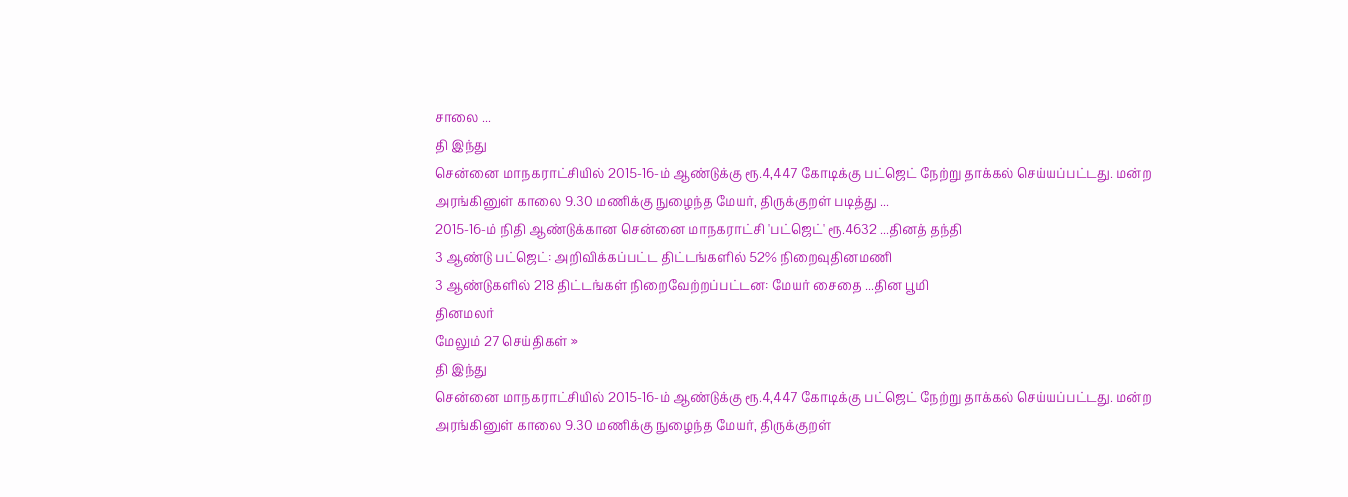சாலை ...
தி இந்து
சென்னை மாநகராட்சியில் 2015-16-ம் ஆண்டுக்கு ரூ.4,447 கோடிக்கு பட்ஜெட் நேற்று தாக்கல் செய்யப்பட்டது. மன்ற அரங்கினுள் காலை 9.30 மணிக்கு நுழைந்த மேயர், திருக்குறள் படித்து ...
2015-16-ம் நிதி ஆண்டுக்கான சென்னை மாநகராட்சி 'பட்ஜெட்' ரூ.4632 ...தினத் தந்தி
3 ஆண்டு பட்ஜெட்: அறிவிக்கப்பட்ட திட்டங்களில் 52% நிறைவுதினமணி
3 ஆண்டுகளில் 218 திட்டங்கள் நிறைவேற்றப்பட்டன: மேயர் சைதை ...தின பூமி
தினமலர்
மேலும் 27 செய்திகள் »
தி இந்து
சென்னை மாநகராட்சியில் 2015-16-ம் ஆண்டுக்கு ரூ.4,447 கோடிக்கு பட்ஜெட் நேற்று தாக்கல் செய்யப்பட்டது. மன்ற அரங்கினுள் காலை 9.30 மணிக்கு நுழைந்த மேயர், திருக்குறள்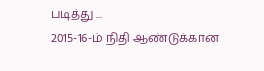படித்து ...
2015-16-ம் நிதி ஆண்டுக்கான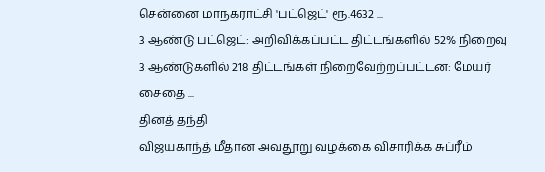சென்னை மாநகராட்சி 'பட்ஜெட்' ரூ.4632 ...
3 ஆண்டு பட்ஜெட்: அறிவிக்கப்பட்ட திட்டங்களில் 52% நிறைவு
3 ஆண்டுகளில் 218 திட்டங்கள் நிறைவேற்றப்பட்டன: மேயர் சைதை ...
தினத் தந்தி
விஜயகாந்த் மீதான அவதூறு வழக்கை விசாரிக்க சுப்ரீம்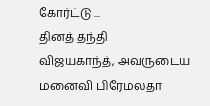கோர்ட்டு ...
தினத் தந்தி
விஜயகாந்த், அவருடைய மனைவி பிரேமலதா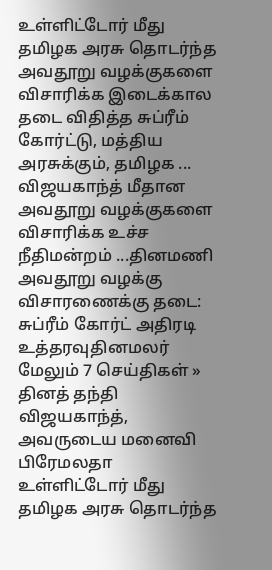உள்ளிட்டோர் மீது தமிழக அரசு தொடர்ந்த அவதூறு வழக்குகளை விசாரிக்க இடைக்கால தடை விதித்த சுப்ரீம் கோர்ட்டு, மத்திய அரசுக்கும், தமிழக ...
விஜயகாந்த் மீதான அவதூறு வழக்குகளை விசாரிக்க உச்ச நீதிமன்றம் ...தினமணி
அவதூறு வழக்கு விசாரணைக்கு தடை: சுப்ரீம் கோர்ட் அதிரடி உத்தரவுதினமலர்
மேலும் 7 செய்திகள் »
தினத் தந்தி
விஜயகாந்த், அவருடைய மனைவி பிரேமலதா உள்ளிட்டோர் மீது தமிழக அரசு தொடர்ந்த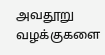அவதூறு வழக்குகளை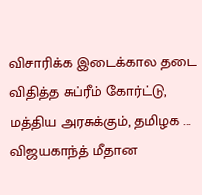விசாரிக்க இடைக்கால தடை விதித்த சுப்ரீம் கோர்ட்டு, மத்திய அரசுக்கும், தமிழக ...
விஜயகாந்த் மீதான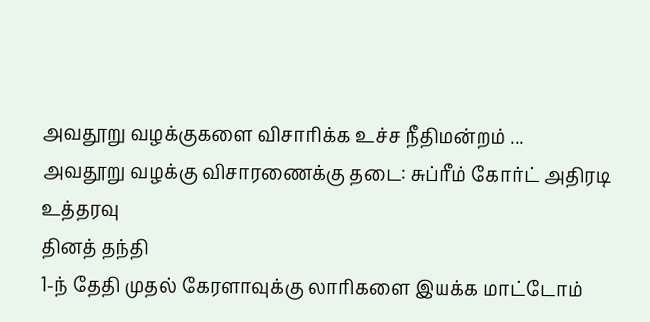அவதூறு வழக்குகளை விசாரிக்க உச்ச நீதிமன்றம் ...
அவதூறு வழக்கு விசாரணைக்கு தடை: சுப்ரீம் கோர்ட் அதிரடி உத்தரவு
தினத் தந்தி
1-ந் தேதி முதல் கேரளாவுக்கு லாரிகளை இயக்க மாட்டோம்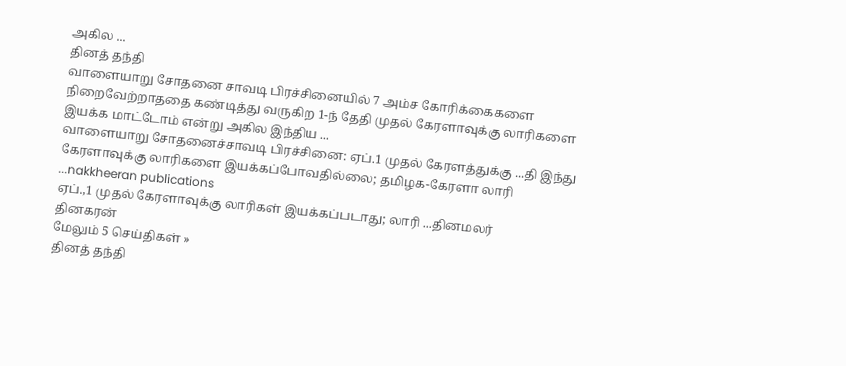அகில ...
தினத் தந்தி
வாளையாறு சோதனை சாவடி பிரச்சினையில் 7 அம்ச கோரிக்கைகளை நிறைவேற்றாததை கண்டித்து வருகிற 1-ந் தேதி முதல் கேரளாவுக்கு லாரிகளை இயக்க மாட்டோம் என்று அகில இந்திய ...
வாளையாறு சோதனைச்சாவடி பிரச்சினை: ஏப்.1 முதல் கேரளத்துக்கு ...தி இந்து
கேரளாவுக்கு லாரிகளை இயக்கப்போவதில்லை; தமிழக-கேரளா லாரி ...nakkheeran publications
ஏப்.,1 முதல் கேரளாவுக்கு லாரிகள் இயக்கப்படாது; லாரி ...தினமலர்
தினகரன்
மேலும் 5 செய்திகள் »
தினத் தந்தி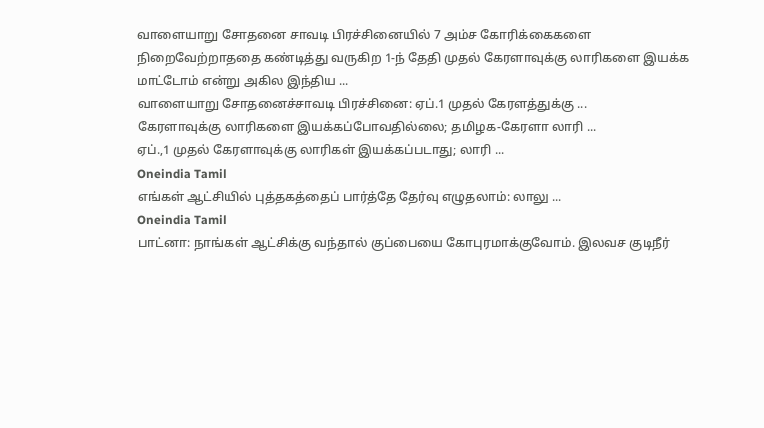வாளையாறு சோதனை சாவடி பிரச்சினையில் 7 அம்ச கோரிக்கைகளை நிறைவேற்றாததை கண்டித்து வருகிற 1-ந் தேதி முதல் கேரளாவுக்கு லாரிகளை இயக்க மாட்டோம் என்று அகில இந்திய ...
வாளையாறு சோதனைச்சாவடி பிரச்சினை: ஏப்.1 முதல் கேரளத்துக்கு ...
கேரளாவுக்கு லாரிகளை இயக்கப்போவதில்லை; தமிழக-கேரளா லாரி ...
ஏப்.,1 முதல் கேரளாவுக்கு லாரிகள் இயக்கப்படாது; லாரி ...
Oneindia Tamil
எங்கள் ஆட்சியில் புத்தகத்தைப் பார்த்தே தேர்வு எழுதலாம்: லாலு ...
Oneindia Tamil
பாட்னா: நாங்கள் ஆட்சிக்கு வந்தால் குப்பையை கோபுரமாக்குவோம். இலவச குடிநீர்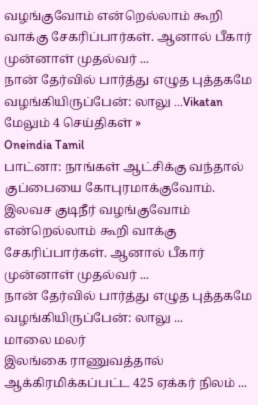வழங்குவோம் என்றெல்லாம் கூறி வாக்கு சேகரிப்பார்கள். ஆனால் பீகார் முன்னாள் முதல்வர் ...
நான் தேர்வில் பார்த்து எழுத புத்தகமே வழங்கியிருப்பேன்: லாலு ...Vikatan
மேலும் 4 செய்திகள் »
Oneindia Tamil
பாட்னா: நாங்கள் ஆட்சிக்கு வந்தால் குப்பையை கோபுரமாக்குவோம். இலவச குடிநீர் வழங்குவோம் என்றெல்லாம் கூறி வாக்கு சேகரிப்பார்கள். ஆனால் பீகார் முன்னாள் முதல்வர் ...
நான் தேர்வில் பார்த்து எழுத புத்தகமே வழங்கியிருப்பேன்: லாலு ...
மாலை மலர்
இலங்கை ராணுவத்தால் ஆக்கிரமிக்கப்பட்ட 425 ஏக்கர் நிலம் ...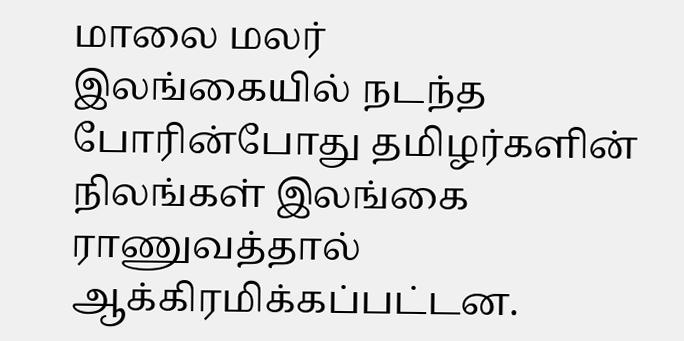மாலை மலர்
இலங்கையில் நடந்த போரின்போது தமிழர்களின் நிலங்கள் இலங்கை ராணுவத்தால் ஆக்கிரமிக்கப்பட்டன.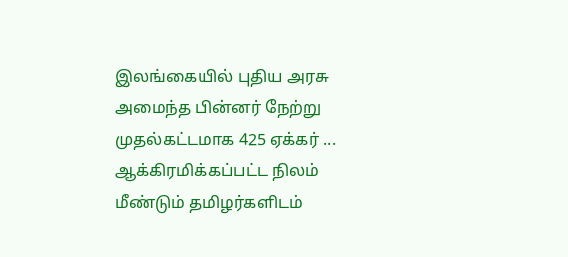இலங்கையில் புதிய அரசு அமைந்த பின்னர் நேற்று முதல்கட்டமாக 425 ஏக்கர் ...
ஆக்கிரமிக்கப்பட்ட நிலம் மீண்டும் தமிழர்களிடம்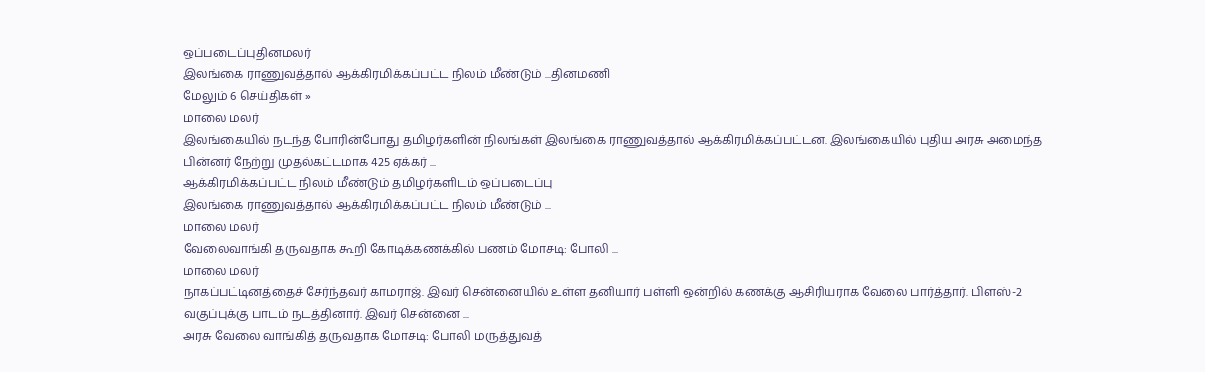ஒப்படைப்புதினமலர்
இலங்கை ராணுவத்தால் ஆக்கிரமிக்கப்பட்ட நிலம் மீண்டும் ...தினமணி
மேலும் 6 செய்திகள் »
மாலை மலர்
இலங்கையில் நடந்த போரின்போது தமிழர்களின் நிலங்கள் இலங்கை ராணுவத்தால் ஆக்கிரமிக்கப்பட்டன. இலங்கையில் புதிய அரசு அமைந்த பின்னர் நேற்று முதல்கட்டமாக 425 ஏக்கர் ...
ஆக்கிரமிக்கப்பட்ட நிலம் மீண்டும் தமிழர்களிடம் ஒப்படைப்பு
இலங்கை ராணுவத்தால் ஆக்கிரமிக்கப்பட்ட நிலம் மீண்டும் ...
மாலை மலர்
வேலைவாங்கி தருவதாக கூறி கோடிக்கணக்கில் பணம் மோசடி: போலி ...
மாலை மலர்
நாகப்பட்டினத்தைச் சேர்ந்தவர் காமராஜ். இவர் சென்னையில் உள்ள தனியார் பள்ளி ஒன்றில் கணக்கு ஆசிரியராக வேலை பார்த்தார். பிளஸ்-2 வகுப்புக்கு பாடம் நடத்தினார். இவர் சென்னை ...
அரசு வேலை வாங்கித் தருவதாக மோசடி: போலி மருத்துவத்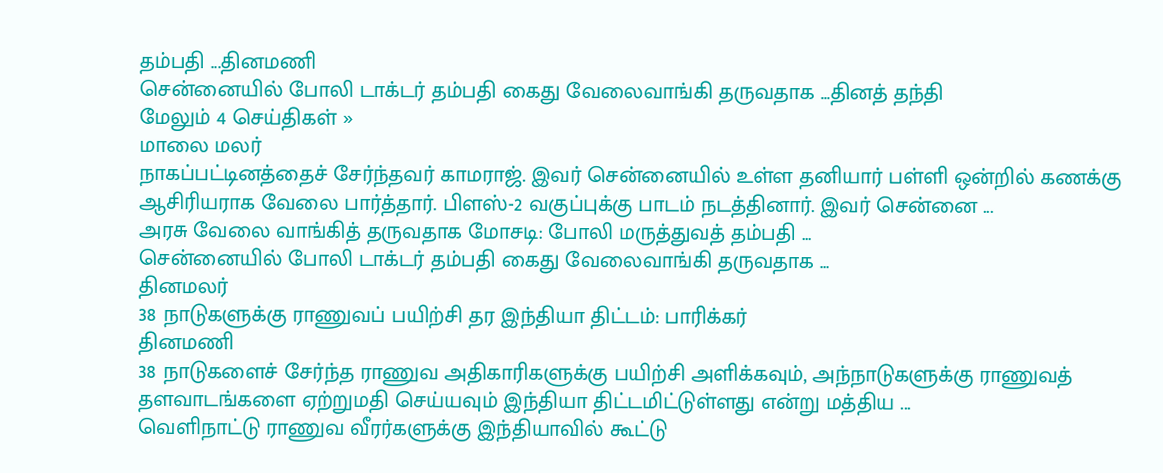தம்பதி ...தினமணி
சென்னையில் போலி டாக்டர் தம்பதி கைது வேலைவாங்கி தருவதாக ...தினத் தந்தி
மேலும் 4 செய்திகள் »
மாலை மலர்
நாகப்பட்டினத்தைச் சேர்ந்தவர் காமராஜ். இவர் சென்னையில் உள்ள தனியார் பள்ளி ஒன்றில் கணக்கு ஆசிரியராக வேலை பார்த்தார். பிளஸ்-2 வகுப்புக்கு பாடம் நடத்தினார். இவர் சென்னை ...
அரசு வேலை வாங்கித் தருவதாக மோசடி: போலி மருத்துவத் தம்பதி ...
சென்னையில் போலி டாக்டர் தம்பதி கைது வேலைவாங்கி தருவதாக ...
தினமலர்
38 நாடுகளுக்கு ராணுவப் பயிற்சி தர இந்தியா திட்டம்: பாரிக்கர்
தினமணி
38 நாடுகளைச் சேர்ந்த ராணுவ அதிகாரிகளுக்கு பயிற்சி அளிக்கவும், அந்நாடுகளுக்கு ராணுவத் தளவாடங்களை ஏற்றுமதி செய்யவும் இந்தியா திட்டமிட்டுள்ளது என்று மத்திய ...
வெளிநாட்டு ராணுவ வீரர்களுக்கு இந்தியாவில் கூட்டு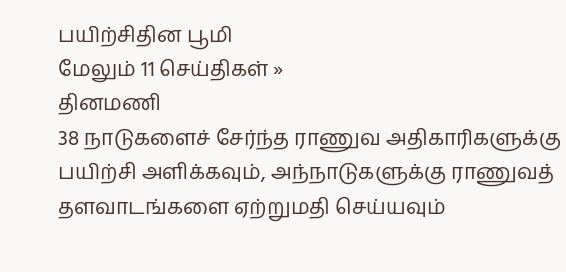பயிற்சிதின பூமி
மேலும் 11 செய்திகள் »
தினமணி
38 நாடுகளைச் சேர்ந்த ராணுவ அதிகாரிகளுக்கு பயிற்சி அளிக்கவும், அந்நாடுகளுக்கு ராணுவத் தளவாடங்களை ஏற்றுமதி செய்யவும்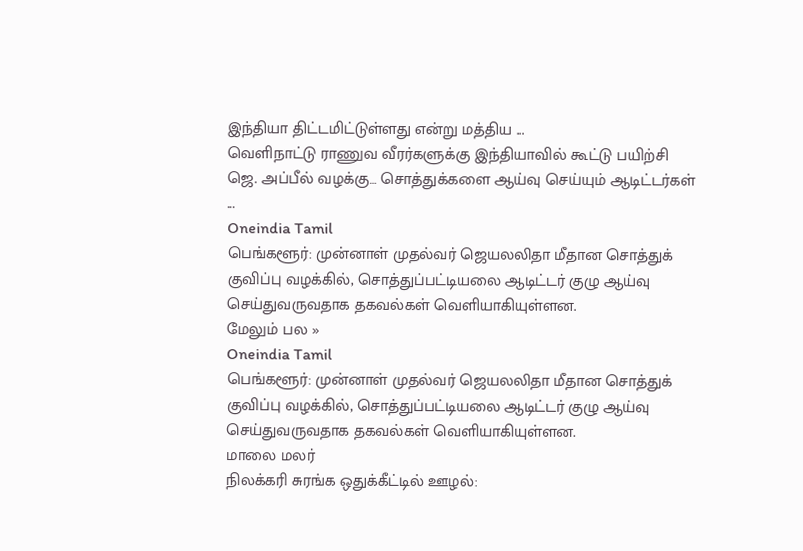இந்தியா திட்டமிட்டுள்ளது என்று மத்திய ...
வெளிநாட்டு ராணுவ வீரர்களுக்கு இந்தியாவில் கூட்டு பயிற்சி
ஜெ. அப்பீல் வழக்கு… சொத்துக்களை ஆய்வு செய்யும் ஆடிட்டர்கள் ...
Oneindia Tamil
பெங்களூர்: முன்னாள் முதல்வர் ஜெயலலிதா மீதான சொத்துக் குவிப்பு வழக்கில், சொத்துப்பட்டியலை ஆடிட்டர் குழு ஆய்வு செய்துவருவதாக தகவல்கள் வெளியாகியுள்ளன.
மேலும் பல »
Oneindia Tamil
பெங்களூர்: முன்னாள் முதல்வர் ஜெயலலிதா மீதான சொத்துக் குவிப்பு வழக்கில், சொத்துப்பட்டியலை ஆடிட்டர் குழு ஆய்வு செய்துவருவதாக தகவல்கள் வெளியாகியுள்ளன.
மாலை மலர்
நிலக்கரி சுரங்க ஒதுக்கீட்டில் ஊழல்: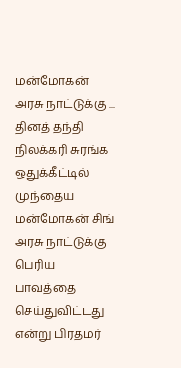மன்மோகன் அரசு நாட்டுக்கு ...
தினத் தந்தி
நிலக்கரி சுரங்க ஒதுக்கீட்டில் முந்தைய மன்மோகன் சிங் அரசு நாட்டுக்கு பெரிய பாவத்தை செய்துவிட்டது என்று பிரதமர்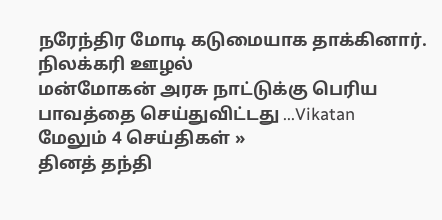நரேந்திர மோடி கடுமையாக தாக்கினார். நிலக்கரி ஊழல்
மன்மோகன் அரசு நாட்டுக்கு பெரிய பாவத்தை செய்துவிட்டது ...Vikatan
மேலும் 4 செய்திகள் »
தினத் தந்தி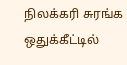நிலக்கரி சுரங்க ஒதுக்கீட்டில்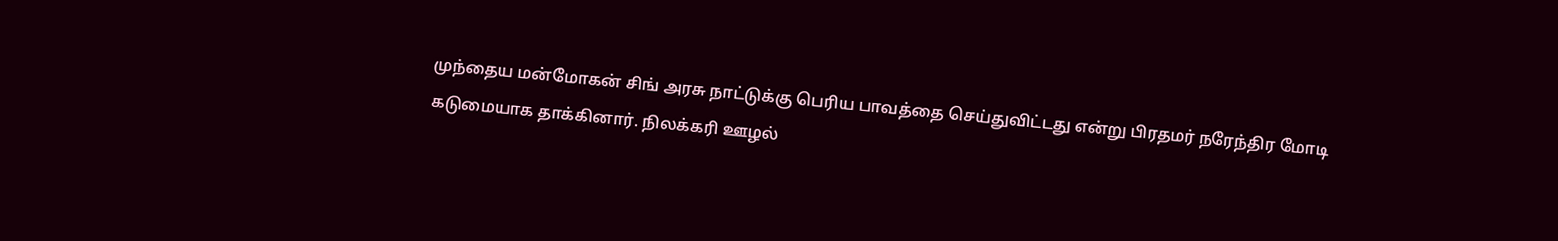முந்தைய மன்மோகன் சிங் அரசு நாட்டுக்கு பெரிய பாவத்தை செய்துவிட்டது என்று பிரதமர் நரேந்திர மோடி கடுமையாக தாக்கினார். நிலக்கரி ஊழல்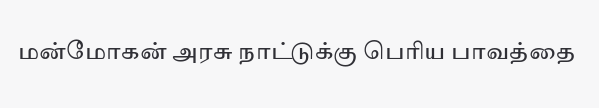மன்மோகன் அரசு நாட்டுக்கு பெரிய பாவத்தை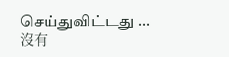செய்துவிட்டது ...
沒有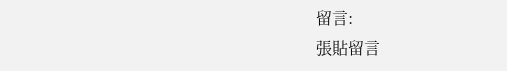留言:
張貼留言